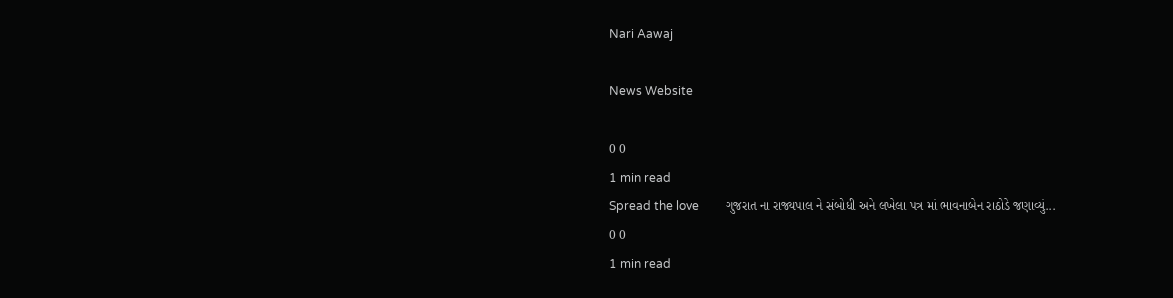Nari Aawaj

News Website

0 0
1 min read
Spread the love         ગુજરાત ના રાજ્યપાલ ને સંબોધી અને લખેલા પત્ર માં ભાવનાબેન રાઠોડે જણાવ્યું...
0 0
1 min read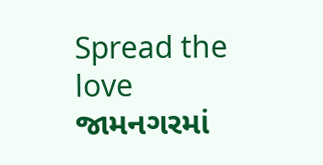Spread the love         જામનગરમાં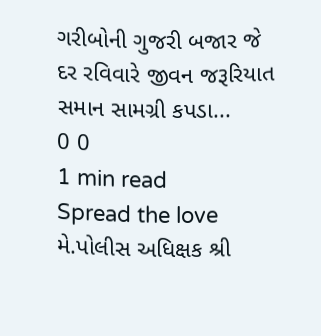ગરીબોની ગુજરી બજાર જે દર રવિવારે જીવન જરૂરિયાત સમાન સામગ્રી કપડા...
0 0
1 min read
Spread the love         મે.પોલીસ અધિક્ષક શ્રી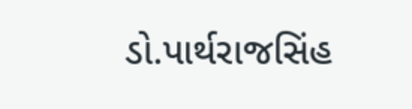ડો.પાર્થરાજસિંહ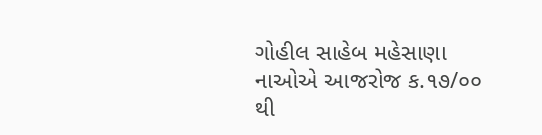ગોહીલ સાહેબ મહેસાણા નાઓએ આજરોજ ક.૧૭/૦૦ થી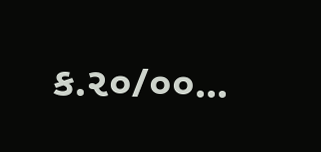ક.૨૦/૦૦...